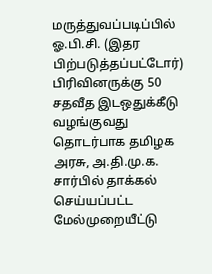மருத்துவப்படிப்பில் ஓ.பி.சி. (இதர பிற்படுத்தப்பட்டோர்) பிரிவினருக்கு 50 சதவீத இடஒதுக்கீடு வழங்குவது தொடர்பாக தமிழக அரசு, அ.தி.மு.க. சார்பில் தாக்கல் செய்யப்பட்ட மேல்முறையீட்டு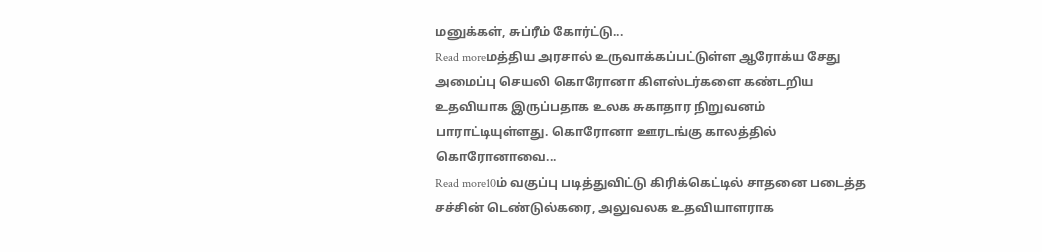மனுக்கள், சுப்ரீம் கோர்ட்டு...
Read moreமத்திய அரசால் உருவாக்கப்பட்டுள்ள ஆரோக்ய சேது அமைப்பு செயலி கொரோனா கிளஸ்டர்களை கண்டறிய உதவியாக இருப்பதாக உலக சுகாதார நிறுவனம் பாராட்டியுள்ளது. கொரோனா ஊரடங்கு காலத்தில் கொரோனாவை...
Read more10ம் வகுப்பு படித்துவிட்டு கிரிக்கெட்டில் சாதனை படைத்த சச்சின் டெண்டுல்கரை, அலுவலக உதவியாளராக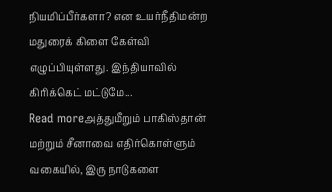நியமிப்பீர்களா? என உயர்நீதிமன்ற மதுரைக் கிளை கேள்வி எழுப்பியுள்ளது. இந்தியாவில் கிரிக்கெட் மட்டுமே...
Read moreஅத்துமீறும் பாகிஸ்தான் மற்றும் சீனாவை எதிர்கொள்ளும் வகையில், இரு நாடுகளை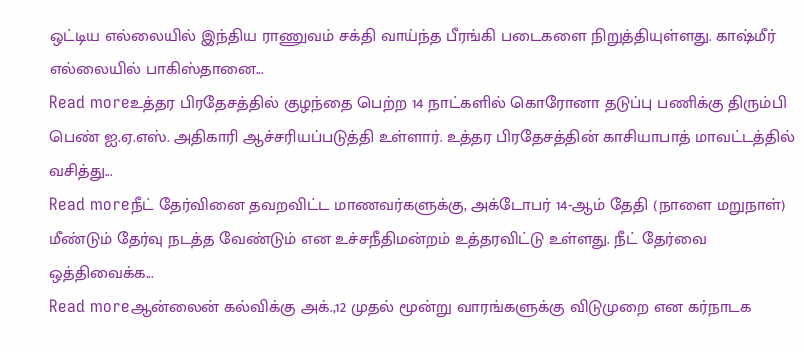ஒட்டிய எல்லையில் இந்திய ராணுவம் சக்தி வாய்ந்த பீரங்கி படைகளை நிறுத்தியுள்ளது. காஷ்மீர் எல்லையில் பாகிஸ்தானை...
Read moreஉத்தர பிரதேசத்தில் குழந்தை பெற்ற 14 நாட்களில் கொரோனா தடுப்பு பணிக்கு திரும்பி பெண் ஐ.ஏ.எஸ். அதிகாரி ஆச்சரியப்படுத்தி உள்ளார். உத்தர பிரதேசத்தின் காசியாபாத் மாவட்டத்தில் வசித்து...
Read moreநீட் தேர்வினை தவறவிட்ட மாணவர்களுக்கு, அக்டோபர் 14-ஆம் தேதி (நாளை மறுநாள்) மீண்டும் தேர்வு நடத்த வேண்டும் என உச்சநீதிமன்றம் உத்தரவிட்டு உள்ளது. நீட் தேர்வை ஒத்திவைக்க...
Read moreஆன்லைன் கல்விக்கு அக்.,12 முதல் மூன்று வாரங்களுக்கு விடுமுறை என கர்நாடக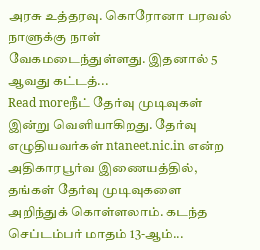அரசு உத்தரவு. கொரோனா பரவல் நாளுக்கு நாள் வேகமடைந்துள்ளது. இதனால் 5 ஆவது கட்டத்...
Read moreநீட் தேர்வு முடிவுகள் இன்று வெளியாகிறது. தேர்வு எழுதியவர்கள் ntaneet.nic.in என்ற அதிகாரபூர்வ இணையத்தில், தங்கள் தேர்வு முடிவுகளை அறிந்துக் கொள்ளலாம். கடந்த செப்டம்பர் மாதம் 13-ஆம்...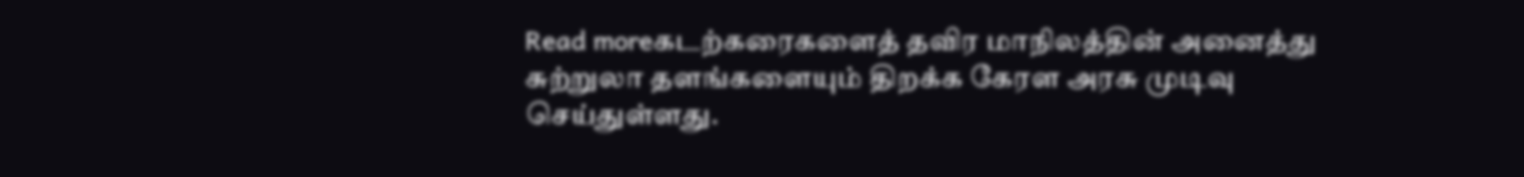Read moreகடற்கரைகளைத் தவிர மாநிலத்தின் அனைத்து சுற்றுலா தளங்களையும் திறக்க கேரள அரசு முடிவு செய்துள்ளது.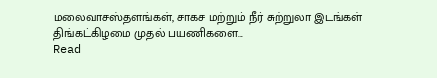மலைவாசஸ்தளங்கள், சாகச மற்றும் நீர் சுற்றுலா இடங்கள் திங்கட்கிழமை முதல் பயணிகளை...
Read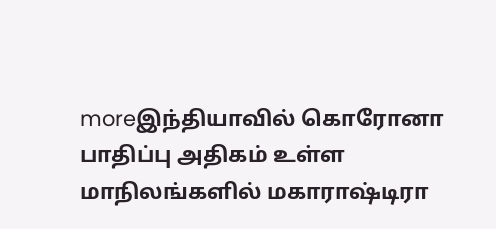moreஇந்தியாவில் கொரோனா பாதிப்பு அதிகம் உள்ள மாநிலங்களில் மகாராஷ்டிரா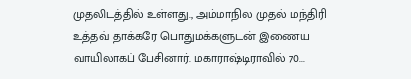முதலிடத்தில் உள்ளது., அம்மாநில முதல் மந்திரி உத்தவ் தாக்கரே பொதுமக்களுடன் இணைய வாயிலாகப் பேசினார். மகாராஷ்டிராவில் 70...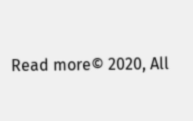Read more© 2020, All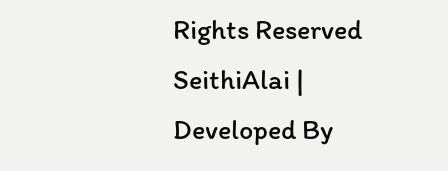Rights Reserved SeithiAlai | Developed By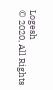Logesh
© 2020, All Rights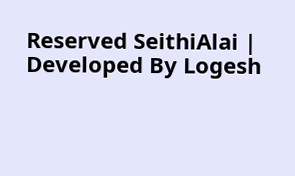Reserved SeithiAlai | Developed By Logesh